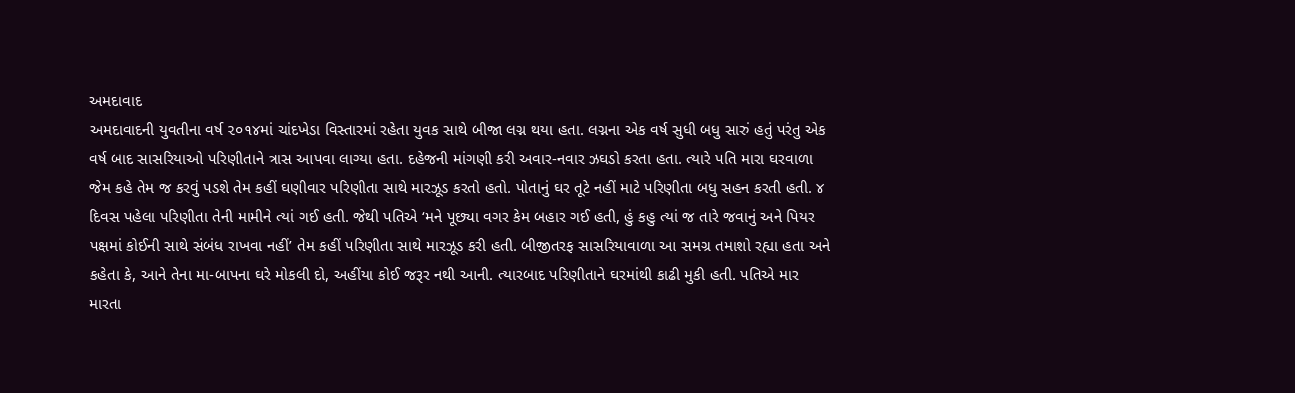અમદાવાદ
અમદાવાદની યુવતીના વર્ષ ૨૦૧૪માં ચાંદખેડા વિસ્તારમાં રહેતા યુવક સાથે બીજા લગ્ન થયા હતા. લગ્નના એક વર્ષ સુધી બધુ સારું હતું પરંતુ એક વર્ષ બાદ સાસરિયાઓ પરિણીતાને ત્રાસ આપવા લાગ્યા હતા. દહેજની માંગણી કરી અવાર-નવાર ઝઘડો કરતા હતા. ત્યારે પતિ મારા ઘરવાળા જેમ કહે તેમ જ કરવું પડશે તેમ કહીં ઘણીવાર પરિણીતા સાથે મારઝૂડ કરતો હતો. પોતાનું ઘર તૂટે નહીં માટે પરિણીતા બધુ સહન કરતી હતી. ૪ દિવસ પહેલા પરિણીતા તેની મામીને ત્યાં ગઈ હતી. જેથી પતિએ ‘મને પૂછ્યા વગર કેમ બહાર ગઈ હતી, હું કહુ ત્યાં જ તારે જવાનું અને પિયર પક્ષમાં કોઈની સાથે સંબંધ રાખવા નહીં’ તેમ કહીં પરિણીતા સાથે મારઝૂડ કરી હતી. બીજીતરફ સાસરિયાવાળા આ સમગ્ર તમાશો રહ્યા હતા અને કહેતા કે, આને તેના મા-બાપના ઘરે મોકલી દો, અહીંયા કોઈ જરૂર નથી આની. ત્યારબાદ પરિણીતાને ઘરમાંથી કાઢી મુકી હતી. પતિએ માર મારતા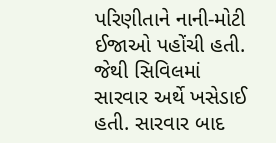પરિણીતાને નાની-મોટી ઈજાઓ પહોંચી હતી. જેથી સિવિલમાં સારવાર અર્થે ખસેડાઈ હતી. સારવાર બાદ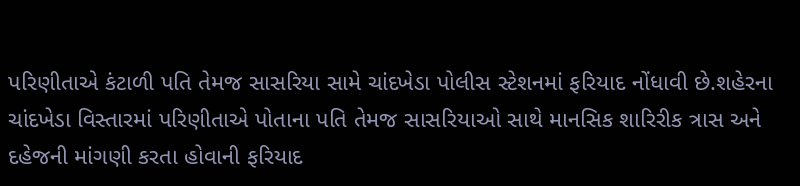પરિણીતાએ કંટાળી પતિ તેમજ સાસરિયા સામે ચાંદખેડા પોલીસ સ્ટેશનમાં ફરિયાદ નોંધાવી છે.શહેરના ચાંદખેડા વિસ્તારમાં પરિણીતાએ પોતાના પતિ તેમજ સાસરિયાઓ સાથે માનસિક શારિરીક ત્રાસ અને દહેજની માંગણી કરતા હોવાની ફરિયાદ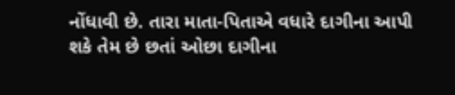નોંધાવી છે. તારા માતા-પિતાએ વધારે દાગીના આપી શકે તેમ છે છતાં ઓછા દાગીના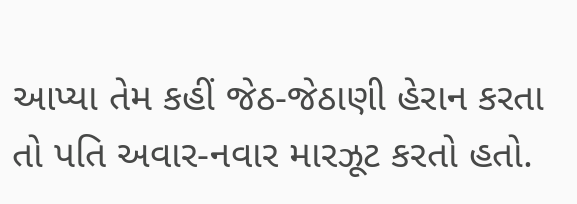આપ્યા તેમ કહીં જેઠ-જેઠાણી હેરાન કરતા તો પતિ અવાર-નવાર મારઝૂટ કરતો હતો.